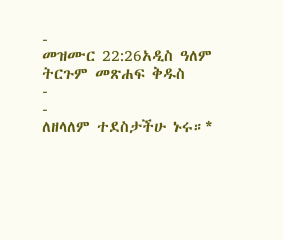-
መዝሙር 22:26አዲስ ዓለም ትርጉም መጽሐፍ ቅዱስ
-
-
ለዘላለም ተደስታችሁ ኑሩ።*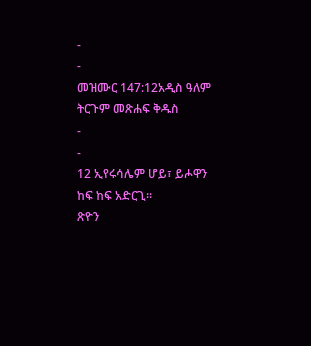-
-
መዝሙር 147:12አዲስ ዓለም ትርጉም መጽሐፍ ቅዱስ
-
-
12 ኢየሩሳሌም ሆይ፣ ይሖዋን ከፍ ከፍ አድርጊ።
ጽዮን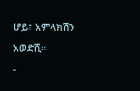ሆይ፣ አምላክሽን አወድሺ።
-